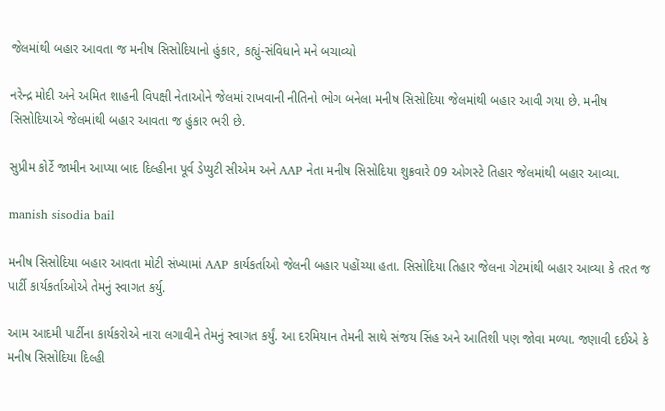જેલમાંથી બહાર આવતા જ મનીષ સિસોદિયાનો હુંકાર, કહ્યું-સંવિધાને મને બચાવ્યો

નરેન્દ્ર મોદી અને અમિત શાહની વિપક્ષી નેતાઓને જેલમાં રાખવાની નીતિનો ભોગ બનેલા મનીષ સિસોદિયા જેલમાંથી બહાર આવી ગયા છે. મનીષ સિસોદિયાએ જેલમાંથી બહાર આવતા જ હુંકાર ભરી છે.

સુપ્રીમ કોર્ટે જામીન આપ્યા બાદ દિલ્હીના પૂર્વ ડેપ્યુટી સીએમ અને AAP નેતા મનીષ સિસોદિયા શુક્રવારે 09 ઓગસ્ટે તિહાર જેલમાંથી બહાર આવ્યા.

manish sisodia bail

મનીષ સિસોદિયા બહાર આવતા મોટી સંખ્યામાં AAP કાર્યકર્તાઓ જેલની બહાર પહોંચ્યા હતા. સિસોદિયા તિહાર જેલના ગેટમાંથી બહાર આવ્યા કે તરત જ પાર્ટી કાર્યકર્તાઓએ તેમનું સ્વાગત કર્યુ.

આમ આદમી પાર્ટીના કાર્યકરોએ નારા લગાવીને તેમનું સ્વાગત કર્યું. આ દરમિયાન તેમની સાથે સંજય સિંહ અને આતિશી પણ જોવા મળ્યા. જણાવી દઈએ કે મનીષ સિસોદિયા દિલ્હી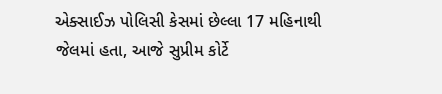એક્સાઈઝ પોલિસી કેસમાં છેલ્લા 17 મહિનાથી જેલમાં હતા, આજે સુપ્રીમ કોર્ટે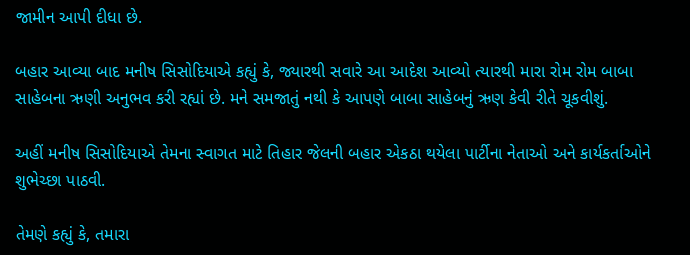જામીન આપી દીધા છે.

બહાર આવ્યા બાદ મનીષ સિસોદિયાએ કહ્યું કે, જ્યારથી સવારે આ આદેશ આવ્યો ત્યારથી મારા રોમ રોમ બાબા સાહેબના ઋણી અનુભવ કરી રહ્યાં છે. મને સમજાતું નથી કે આપણે બાબા સાહેબનું ઋણ કેવી રીતે ચૂકવીશું.

અહીં મનીષ સિસોદિયાએ તેમના સ્વાગત માટે તિહાર જેલની બહાર એકઠા થયેલા પાર્ટીના નેતાઓ અને કાર્યકર્તાઓને શુભેચ્છા પાઠવી.

તેમણે કહ્યું કે, તમારા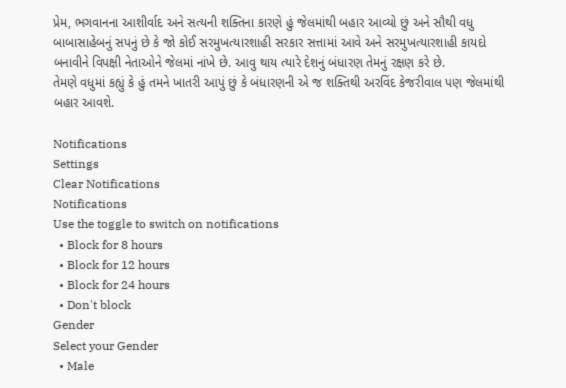પ્રેમ, ભગવાનના આશીર્વાદ અને સત્યની શક્તિના કારણે હું જેલમાંથી બહાર આવ્યો છું અને સૌથી વધુ બાબાસાહેબનું સપનું છે કે જો કોઈ સરમુખત્યારશાહી સરકાર સત્તામાં આવે અને સરમુખત્યારશાહી કાયદો બનાવીને વિપક્ષી નેતાઓને જેલમાં નાંખે છે. આવુ થાય ત્યારે દેશનું બંધારણ તેમનું રક્ષણ કરે છે.
તેમણે વધુમાં કહ્યું કે હું તમને ખાતરી આપું છું કે બંધારણની એ જ શક્તિથી અરવિંદ કેજરીવાલ પણ જેલમાંથી બહાર આવશે.

Notifications
Settings
Clear Notifications
Notifications
Use the toggle to switch on notifications
  • Block for 8 hours
  • Block for 12 hours
  • Block for 24 hours
  • Don't block
Gender
Select your Gender
  • Male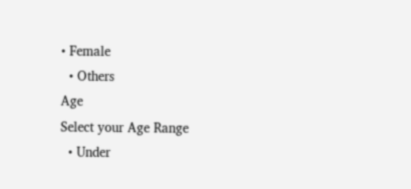• Female
  • Others
Age
Select your Age Range
  • Under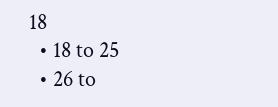18
  • 18 to 25
  • 26 to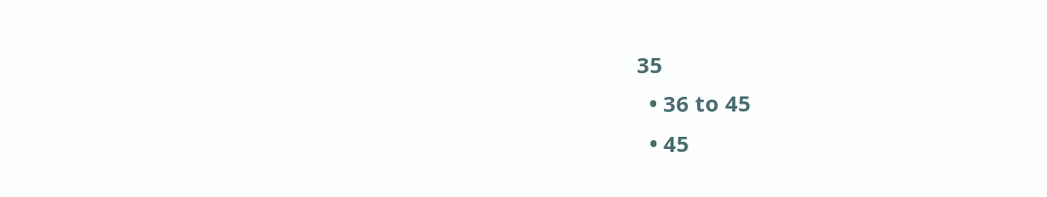35
  • 36 to 45
  • 45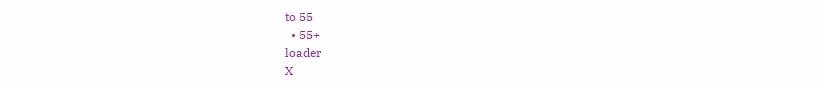to 55
  • 55+
loader
X